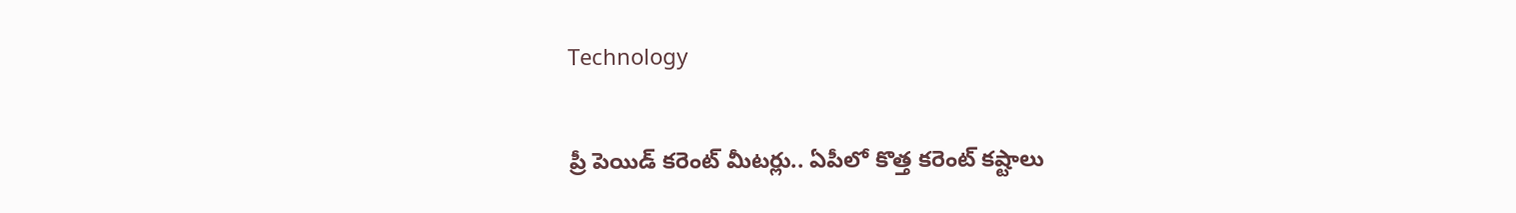Technology

ప్రీ పెయిడ్ కరెంట్ మీటర్లు.. ఏపీలో కొత్త కరెంట్‌ కష్టాలు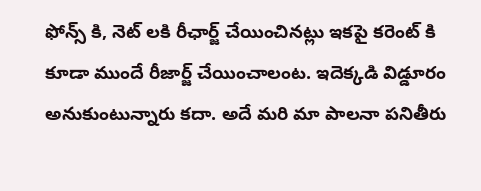ఫోన్స్ కి, నెట్ లకి రీఛార్జ్ చేయించినట్లు ఇకపై కరెంట్ కి కూడా ముందే రీజార్జ్ చేయించాలంట. ఇదెక్కడి విడ్డూరం అనుకుంటున్నారు కదా. అదే మరి మా పాలనా పనితీరు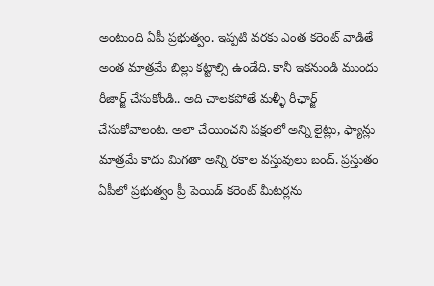అంటుంది ఏపీ ప్రభుత్వం. ఇప్పటి వరకు ఎంత కరెంట్ వాడితే అంత మాత్రమే బిల్లు కట్టాల్సి ఉండేది. కానీ ఇకనుండి ముందు రీజార్జ్ చేసుకోండి.. అది చాలకపోతే మళ్ళీ రీఛార్జ్ చేసుకోవాలంట. అలా చేయించని పక్షంలో అన్ని లైట్లు, ఫ్యాన్లు మాత్రమే కాదు మిగతా అన్ని రకాల వస్తువులు బంద్. ప్రస్తుతం ఏపీలో ప్రభుత్వం ప్రీ పెయిడ్ కరెంట్ మీటర్లను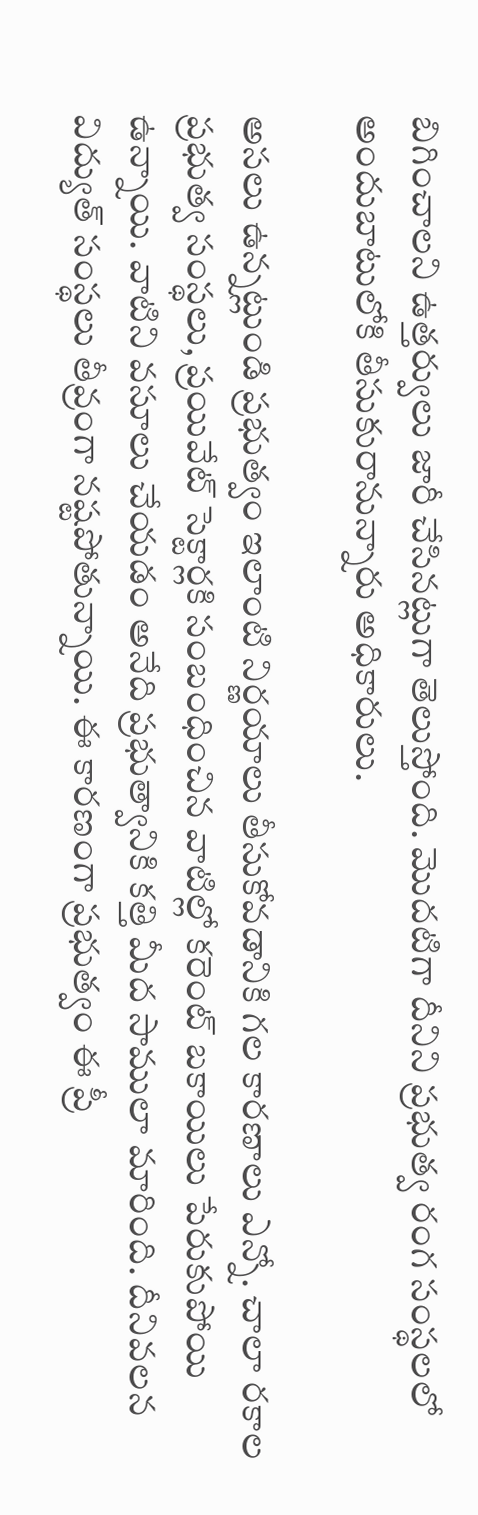బిగించాలని ఉత్తర్వులు జారీ చేసినట్లుగా తెలుస్తోంది. మొదటిగా దీనిని ప్రభుత్వ రంగ సంస్థలలో అందుబాటులోకి తీసుకురానున్నారు అధికారులు.

అసలు ఉన్నట్లుండి ప్రభుత్వం ఇలాంటి నిర్ణయాలు తీసుకోవడానికి గల కారణాలు ఎన్నో. చాలా రకాల ప్రభుత్వ సంస్థలు, ప్రయివేట్ సెక్టార్లకి సంబంధించిన వాటిల్లో కరెంట్ బకాయిలు పేరుకుపోయి ఉన్నాయి. వాటిని వసూలు చేయడం అనేది ప్రభుత్వానికి కత్తి మీద సాములా మారింది. దీనివలన విద్యుత్ సంస్థలు తీవ్రంగా నష్టపోతున్నాయి. ఈ కారణంగా ప్రభుత్వం ఈ ప్రీ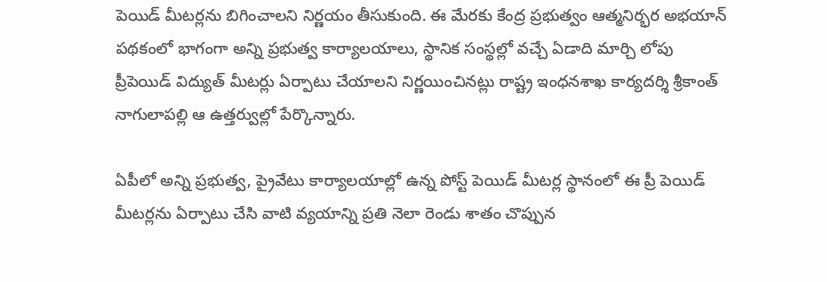పెయిడ్ మీటర్లను బిగించాలని నిర్ణయం తీసుకుంది. ఈ మేరకు కేంద్ర ప్రభుత్వం ఆత్మనిర్భర అభయాన్ పథకంలో భాగంగా అన్ని ప్రభుత్వ కార్యాలయాలు, స్థానిక సంస్థల్లో వచ్చే ఏడాది మార్చి లోపు ప్రీపెయిడ్ విద్యుత్ మీటర్లు ఏర్పాటు చేయాలని నిర్ణయించినట్లు రాష్ట్ర ఇంధనశాఖ కార్యదర్శి శ్రీకాంత్ నాగులాపల్లి ఆ ఉత్తర్వుల్లో పేర్కొన్నారు.

ఏపీలో అన్ని ప్రభుత్వ, ప్రైవేటు కార్యాలయాల్లో ఉన్న పోస్ట్ పెయిడ్ మీటర్ల స్థానంలో ఈ ప్రీ పెయిడ్ మీటర్లను ఏర్పాటు చేసి వాటి వ్యయాన్ని ప్రతి నెలా రెండు శాతం చొప్పున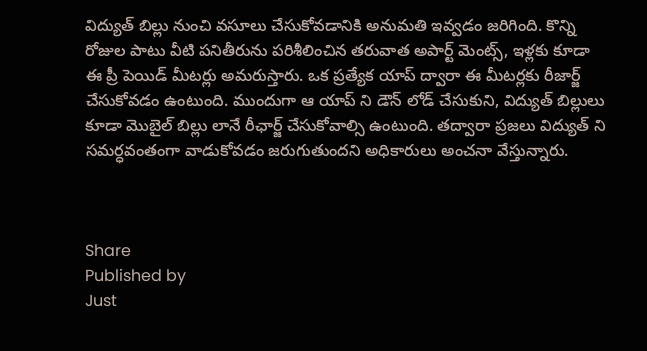విద్యుత్ బిల్లు నుంచి వసూలు చేసుకోవడానికి అనుమతి ఇవ్వడం జరిగింది. కొన్ని రోజుల పాటు వీటి పనితీరును పరిశీలించిన తరువాత అపార్ట్ మెంట్స్, ఇళ్లకు కూడా ఈ ప్రీ పెయిడ్ మీటర్లు అమరుస్తారు. ఒక ప్రత్యేక యాప్ ద్వారా ఈ మీటర్లకు రీజార్జ్ చేసుకోవడం ఉంటుంది. ముందుగా ఆ యాప్ ని డౌన్ లోడ్ చేసుకుని, విద్యుత్ బిల్లులు కూడా మొబైల్ బిల్లు లానే రీఛార్జ్ చేసుకోవాల్సి ఉంటుంది. తద్వారా ప్రజలు విద్యుత్ ని సమర్ధవంతంగా వాడుకోవడం జరుగుతుందని అధికారులు అంచనా వేస్తున్నారు.



Share
Published by
Just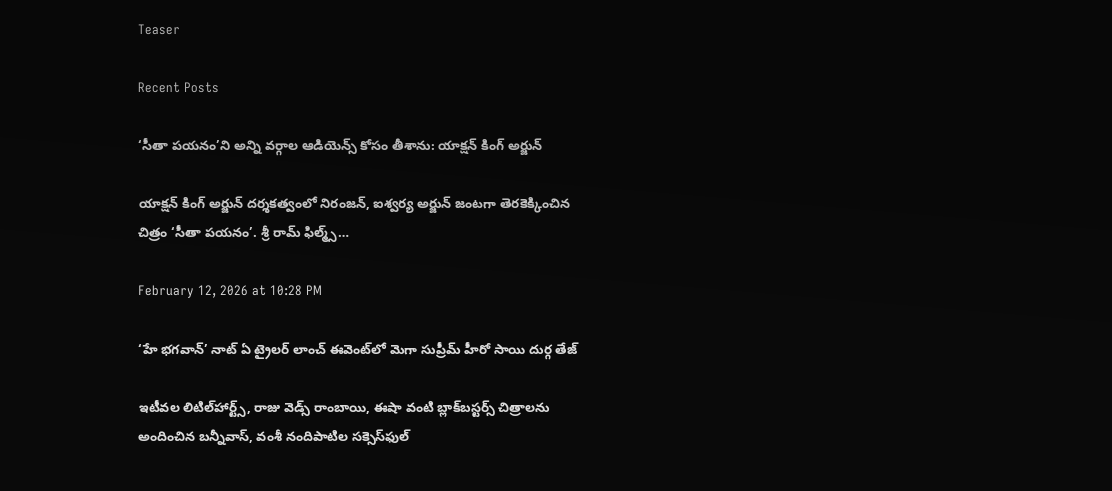Teaser

Recent Posts

‘సీతా పయనం’ని అన్ని వర్గాల ఆడియెన్స్ కోసం తీశాను: యాక్షన్ కింగ్ అర్జున్

యాక్షన్ కింగ్ అర్జున్ దర్శకత్వంలో నిరంజన్, ఐశ్వర్య అర్జున్ జంటగా తెరకెక్కించిన చిత్రం ‘సీతా పయనం’. శ్రీ రామ్ ఫిల్మ్స్…

February 12, 2026 at 10:28 PM

‘హే భగవాన్’ నాట్ ఏ ట్రైలర్ లాంచ్ ఈవెంట్‌లో మెగా సుప్రీమ్‌ హీరో సాయి దుర్గ తేజ్

ఇటీవల లిటిల్‌హార్ట్స్‌, రాజు వెడ్స్‌ రాంబాయి, ఈషా వంటి బ్లాక్‌బస్టర్స్‌ చిత్రాలను అందించిన బన్నీవాస్‌, వంశీ నందిపాటిల సక్సెస్‌ఫుల్‌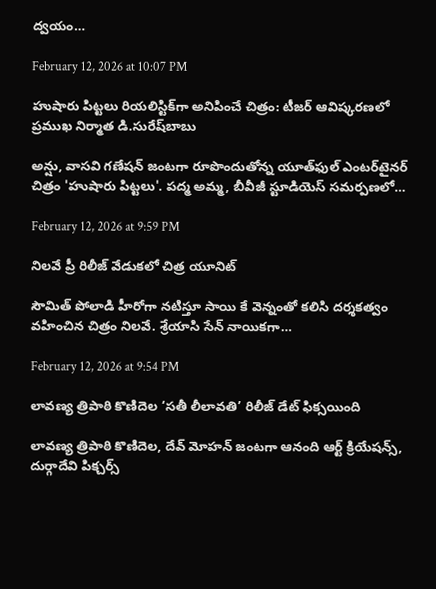ద్వయం…

February 12, 2026 at 10:07 PM

హుషారు పిట్టలు రియలిస్టిక్‌గా అనిపించే చిత్రం: టీజర్‌ ఆవిష్కరణలో ప్రముఖ నిర్మాత డి.సురేష్‌బాబు

అన్షు, వాసవి గణేషన్‌ జంటగా రూపొందుతోన్న యూత్‌ఫుల్‌ ఎంటర్‌టైనర్‌ చిత్రం 'హుషారు పిట్టలు'. పద్మ అమ్మ, బీవీజీ స్టూడియెస్‌ సమర్పణలో…

February 12, 2026 at 9:59 PM

నిలవే ప్రీ రిలీజ్ వేడుకలో చిత్ర యూనిట్

సౌమిత్ పోలాడి హీరోగా నటిస్తూ సాయి కే వెన్నంతో కలిసి దర్శకత్వం వహించిన చిత్రం నిలవే. శ్రేయాసి సేన్ నాయికగా…

February 12, 2026 at 9:54 PM

లావణ్య త్రిపాఠి కొణిదెల ‘సతీ లీలావతి’ రిలీజ్ డేట్ ఫిక్సయింది

లావణ్య త్రిపాఠి కొణిదెల, దేవ్ మోహన్ జంటగా ఆనంది ఆర్ట్ క్రియేషన్స్, దుర్గాదేవి పిక్చర్స్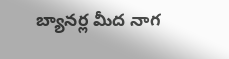బ్యానర్ల మీద నాగ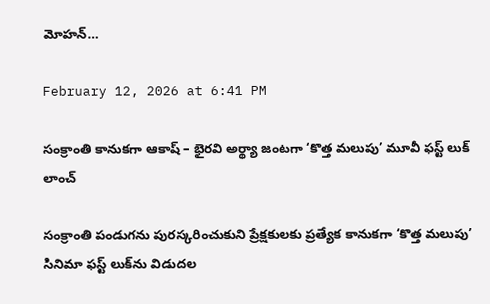మోహన్…

February 12, 2026 at 6:41 PM

సంక్రాంతి కానుకగా ఆకాష్ – భైరవి అర్థ్యా జంటగా ‘కొత్త మలుపు’ మూవీ ఫస్ట్ లుక్ లాంచ్

సంక్రాంతి పండుగను పురస్కరించుకుని ప్రేక్షకులకు ప్రత్యేక కానుకగా ‘కొత్త మలుపు’ సినిమా ఫస్ట్ లుక్‌ను విడుదల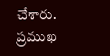చేశారు. ప్రముఖ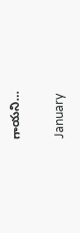గాయని…

January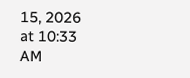15, 2026 at 10:33 AM